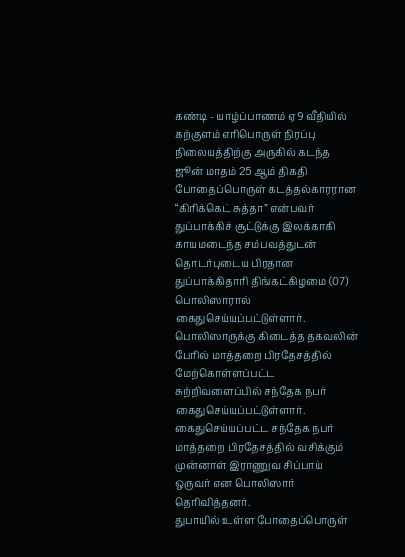கண்டி - யாழ்ப்பாணம் ஏ9 வீதியில் கற்குளம் எரிபொருள் நிரப்பு நிலையத்திற்கு அருகில் கடந்த ஜூன் மாதம் 25 ஆம் திகதி போதைப்பொருள் கடத்தல்காரரான “கிரிக்கெட் சுத்தா” என்பவர் துப்பாக்கிச் சூட்டுக்கு இலக்காகி காயமடைந்த சம்பவத்துடன் தொடர்புடைய பிரதான துப்பாக்கிதாரி திங்கட்கிழமை (07) பொலிஸாரால் கைதுசெய்யப்பட்டுள்ளார்.
பொலிஸாருக்கு கிடைத்த தகவலின் பேரில் மாத்தறை பிரதேசத்தில் மேற்கொள்ளப்பட்ட சுற்றிவளைப்பில் சந்தேக நபர் கைதுசெய்யப்பட்டுள்ளார்.
கைதுசெய்யப்பட்ட சந்தேக நபர் மாத்தறை பிரதேசத்தில் வசிக்கும் முன்னாள் இராணுவ சிப்பாய் ஒருவர் என பொலிஸார் தெரிவித்தனர்.
துபாயில் உள்ள போதைப்பொருள்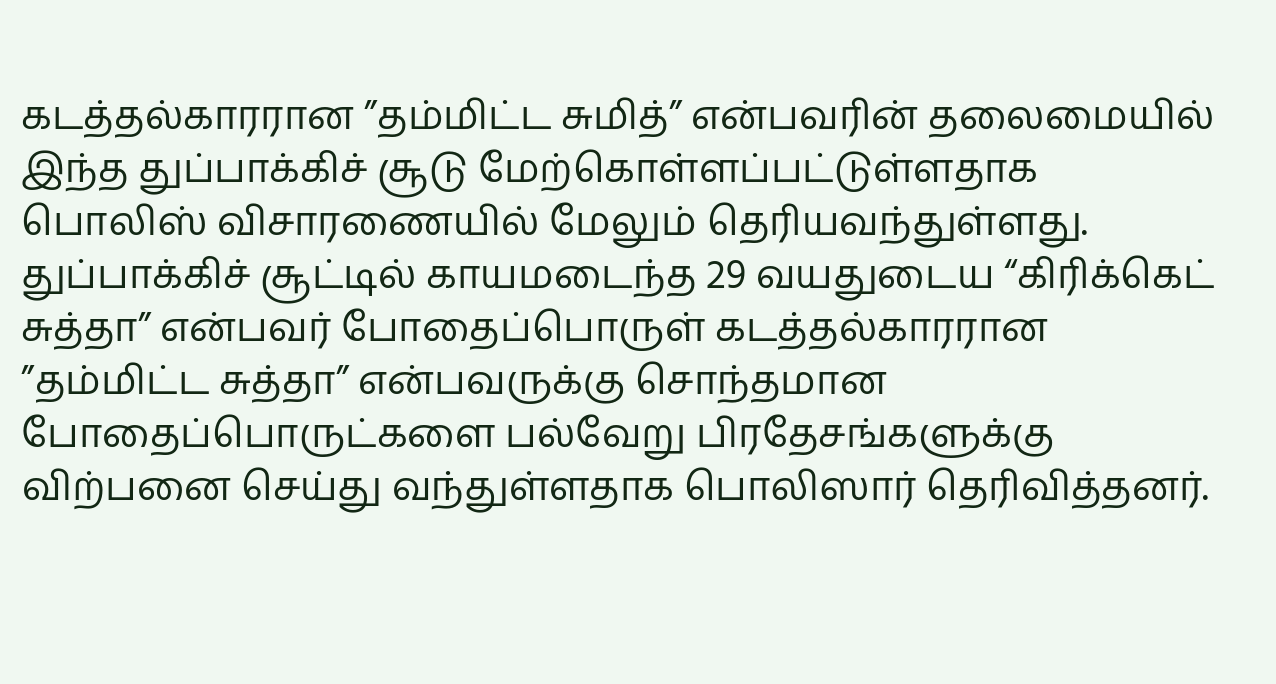கடத்தல்காரரான ”தம்மிட்ட சுமித்” என்பவரின் தலைமையில் இந்த துப்பாக்கிச் சூடு மேற்கொள்ளப்பட்டுள்ளதாக பொலிஸ் விசாரணையில் மேலும் தெரியவந்துள்ளது.
துப்பாக்கிச் சூட்டில் காயமடைந்த 29 வயதுடைய “கிரிக்கெட் சுத்தா” என்பவர் போதைப்பொருள் கடத்தல்காரரான ”தம்மிட்ட சுத்தா” என்பவருக்கு சொந்தமான போதைப்பொருட்களை பல்வேறு பிரதேசங்களுக்கு விற்பனை செய்து வந்துள்ளதாக பொலிஸார் தெரிவித்தனர்.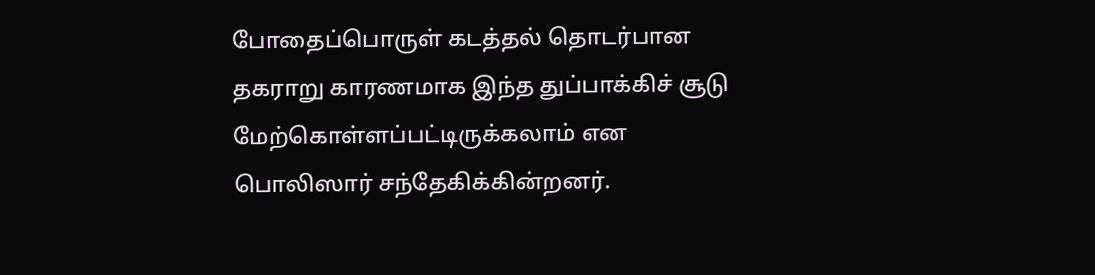போதைப்பொருள் கடத்தல் தொடர்பான தகராறு காரணமாக இந்த துப்பாக்கிச் சூடு மேற்கொள்ளப்பட்டிருக்கலாம் என பொலிஸார் சந்தேகிக்கின்றனர்.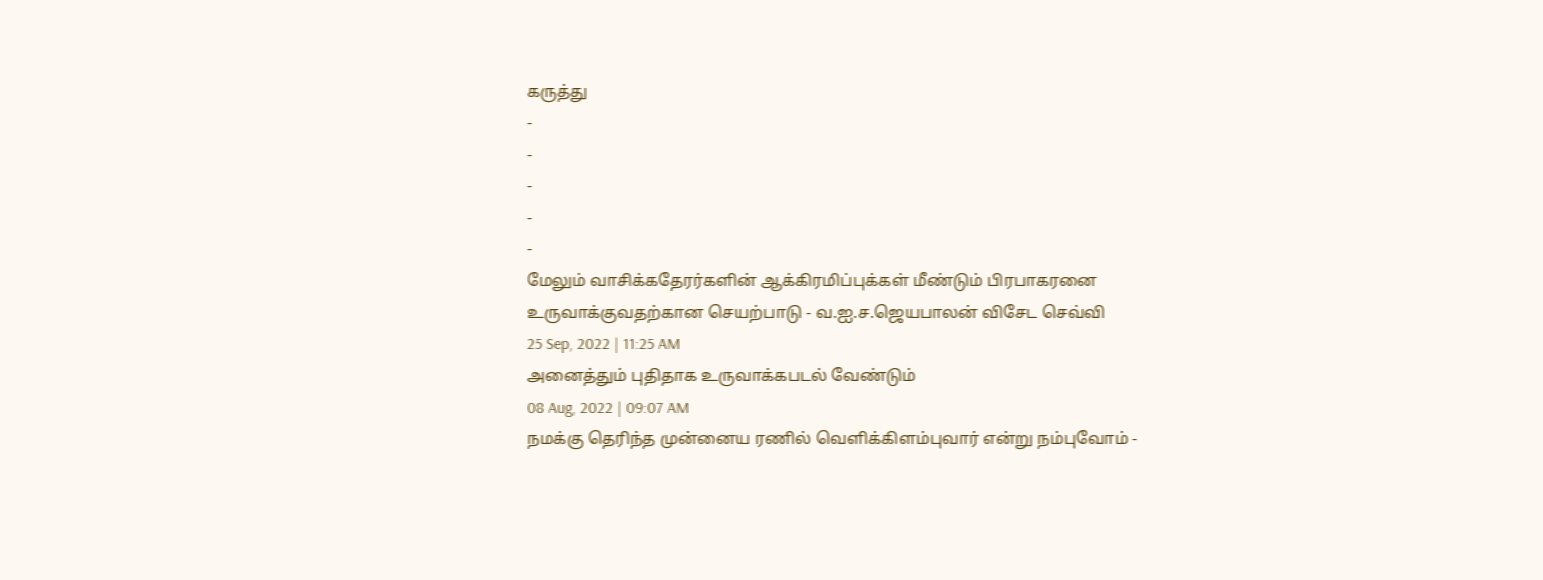கருத்து
-
-
-
-
-
மேலும் வாசிக்கதேரர்களின் ஆக்கிரமிப்புக்கள் மீண்டும் பிரபாகரனை உருவாக்குவதற்கான செயற்பாடு - வ.ஐ.ச.ஜெயபாலன் விசேட செவ்வி
25 Sep, 2022 | 11:25 AM
அனைத்தும் புதிதாக உருவாக்கபடல் வேண்டும்
08 Aug, 2022 | 09:07 AM
நமக்கு தெரிந்த முன்னைய ரணில் வெளிக்கிளம்புவார் என்று நம்புவோம் -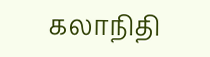கலாநிதி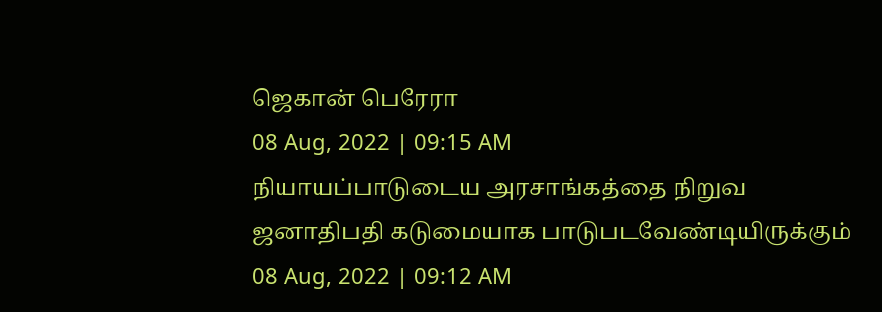ஜெகான் பெரேரா
08 Aug, 2022 | 09:15 AM
நியாயப்பாடுடைய அரசாங்கத்தை நிறுவ ஜனாதிபதி கடுமையாக பாடுபடவேண்டியிருக்கும்
08 Aug, 2022 | 09:12 AM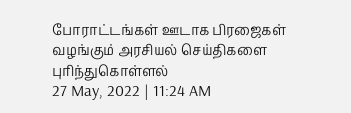போராட்டங்கள் ஊடாக பிரஜைகள் வழங்கும் அரசியல் செய்திகளை புரிந்துகொள்ளல்
27 May, 2022 | 11:24 AM